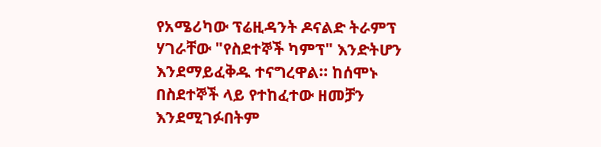የአሜሪካው ፕሬዚዳንት ዶናልድ ትራምፕ ሃገራቸው "የስደተኞች ካምፕ" እንድትሆን እንደማይፈቅዱ ተናግረዋል። ከሰሞኑ በስደተኞች ላይ የተከፈተው ዘመቻን እንደሚገፉበትም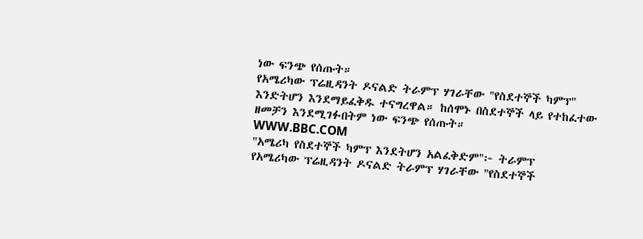ነው ፍንጭ የሰጡት።
የአሜሪካው ፕሬዚዳንት ዶናልድ ትራምፕ ሃገራቸው "የስደተኞች ካምፕ" እንድትሆን እንደማይፈቅዱ ተናግረዋል። ከሰሞኑ በስደተኞች ላይ የተከፈተው ዘመቻን እንደሚገፉበትም ነው ፍንጭ የሰጡት።
WWW.BBC.COM
"አሜሪካ የስደተኞች ካምፕ እንደትሆን አልፈቅድም"፦ ትራምፕ
የአሜሪካው ፕሬዚዳንት ዶናልድ ትራምፕ ሃገራቸው "የስደተኞች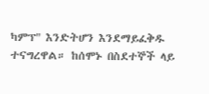ካምፕ" እንድትሆን እንደማይፈቅዱ ተናግረዋል። ከሰሞኑ በስደተኞች ላይ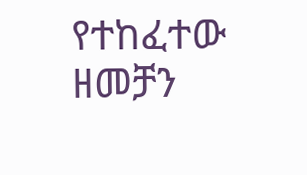የተከፈተው ዘመቻን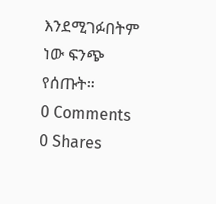እንደሚገፉበትም ነው ፍንጭ የሰጡት።
0 Comments 0 Shares